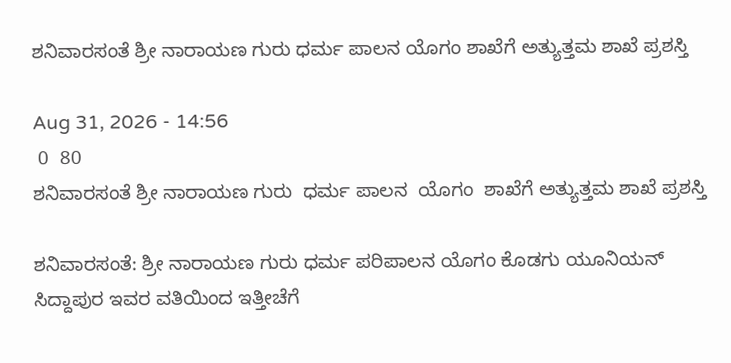ಶನಿವಾರಸಂತೆ ಶ್ರೀ ನಾರಾಯಣ ಗುರು ಧರ್ಮ ಪಾಲನ ಯೊಗಂ ಶಾಖೆಗೆ ಅತ್ಯುತ್ತಮ ಶಾಖೆ ಪ್ರಶಸ್ತಿ

Aug 31, 2026 - 14:56
 0  80
ಶನಿವಾರಸಂತೆ ಶ್ರೀ ನಾರಾಯಣ ಗುರು  ಧರ್ಮ ಪಾಲನ  ಯೊಗಂ  ಶಾಖೆಗೆ ಅತ್ಯುತ್ತಮ ಶಾಖೆ ಪ್ರಶಸ್ತಿ

ಶನಿವಾರಸಂತೆ: ಶ್ರೀ ನಾರಾಯಣ ಗುರು ಧರ್ಮ ಪರಿಪಾಲನ ಯೊಗಂ ಕೊಡಗು ಯೂನಿಯನ್ ಸಿದ್ದಾಪುರ ಇವರ ವತಿಯಿಂದ ಇತ್ತೀಚೆಗೆ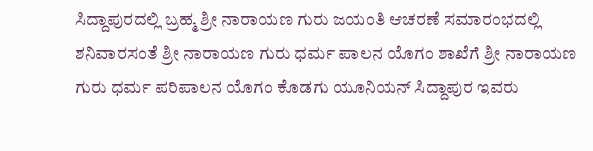ಸಿದ್ದಾಪುರದಲ್ಲಿ ಬ್ರಹ್ಮ ಶ್ರೀ ನಾರಾಯಣ ಗುರು ಜಯಂತಿ ಆಚರಣೆ ಸಮಾರಂಭದಲ್ಲಿ ಶನಿವಾರಸಂತೆ ಶ್ರೀ ನಾರಾಯಣ ಗುರು ಧರ್ಮ ಪಾಲನ ಯೊಗಂ ಶಾಖೆಗೆ ಶ್ರೀ ನಾರಾಯಣ ಗುರು ಧರ್ಮ ಪರಿಪಾಲನ ಯೊಗಂ ಕೊಡಗು ಯೂನಿಯನ್ ಸಿದ್ದಾಪುರ ಇವರು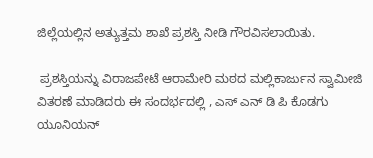ಜಿಲ್ಲೆಯಲ್ಲಿನ ಅತ್ಯುತ್ತಮ ಶಾಖೆ ಪ್ರಶಸ್ತಿ ನೀಡಿ ಗೌರವಿಸಲಾಯಿತು.

 ಪ್ರಶಸ್ತಿಯನ್ನು ವಿರಾಜಪೇಟೆ ಆರಾಮೇರಿ ಮಠದ ಮಲ್ಲಿಕಾರ್ಜುನ ಸ್ವಾಮೀಜಿ ವಿತರಣೆ ಮಾಡಿದರು ಈ ಸಂದರ್ಭದಲ್ಲಿ , ಎಸ್ ಎನ್ ಡಿ ಪಿ ಕೊಡಗು ಯೂನಿಯನ್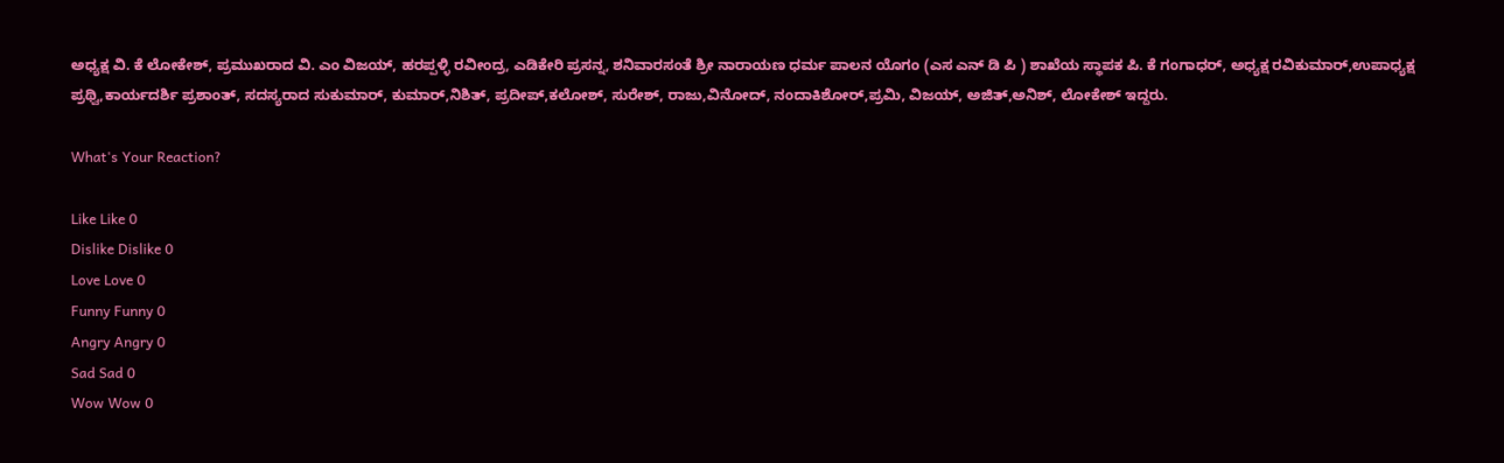ಅಧ್ಯಕ್ಷ ವಿ. ಕೆ ಲೋಕೇಶ್, ಪ್ರಮುಖರಾದ ವಿ. ಎಂ ವಿಜಯ್, ಹರಪ್ಪಳ್ಳಿ ರವೀಂದ್ರ, ಎಡಿಕೇರಿ ಪ್ರಸನ್ನ, ಶನಿವಾರಸಂತೆ ಶ್ರೀ ನಾರಾಯಣ ಧರ್ಮ ಪಾಲನ ಯೊಗಂ (ಎಸ ಎನ್ ಡಿ ಪಿ ) ಶಾಖೆಯ ಸ್ಥಾಪಕ ಪಿ. ಕೆ ಗಂಗಾಧರ್, ಅಧ್ಯಕ್ಷ ರವಿಕುಮಾರ್,ಉಪಾಧ್ಯಕ್ಷ ಪ್ರಥ್ವಿ,ಕಾರ್ಯದರ್ಶಿ ಪ್ರಶಾಂತ್, ಸದಸ್ಯರಾದ ಸುಕುಮಾರ್, ಕುಮಾರ್,ನಿಶಿತ್, ಪ್ರದೀಪ್,ಕಲೋಶ್, ಸುರೇಶ್, ರಾಜು,ವಿನೋದ್, ನಂದಾಕಿಶೋರ್,ಪ್ರಮಿ, ವಿಜಯ್, ಅಜಿತ್,ಅನಿಶ್, ಲೋಕೇಶ್ ಇದ್ದರು.

What's Your Reaction?

Like Like 0
Dislike Dislike 0
Love Love 0
Funny Funny 0
Angry Angry 0
Sad Sad 0
Wow Wow 0